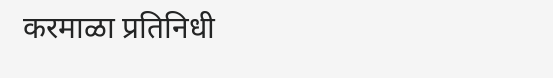करमाळा प्रतिनिधी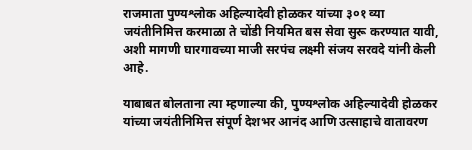राजमाता पुण्यश्लोक अहिल्यादेवी होळकर यांच्या ३०१ व्या जयंतीनिमित्त करमाळा ते चोंडी नियमित बस सेवा सुरू करण्यात यावी, अशी मागणी घारगावच्या माजी सरपंच लक्ष्मी संजय सरवदे यांनी केली आहे.

याबाबत बोलताना त्या म्हणाल्या की, पुण्यश्लोक अहिल्यादेवी होळकर यांच्या जयंतीनिमित्त संपूर्ण देशभर आनंद आणि उत्साहाचे वातावरण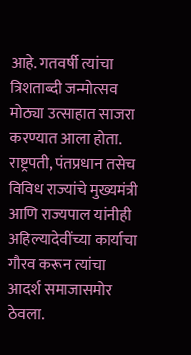आहे. गतवर्षी त्यांचा त्रिशताब्दी जन्मोत्सव मोठ्या उत्साहात साजरा करण्यात आला होता. राष्ट्रपती, पंतप्रधान तसेच विविध राज्यांचे मुख्यमंत्री आणि राज्यपाल यांनीही अहिल्यादेवींच्या कार्याचा गौरव करून त्यांचा आदर्श समाजासमोर ठेवला.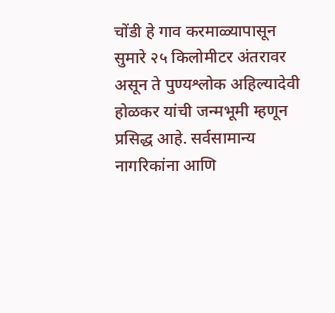चोंडी हे गाव करमाळ्यापासून सुमारे २५ किलोमीटर अंतरावर असून ते पुण्यश्लोक अहिल्यादेवी होळकर यांची जन्मभूमी म्हणून प्रसिद्ध आहे. सर्वसामान्य नागरिकांना आणि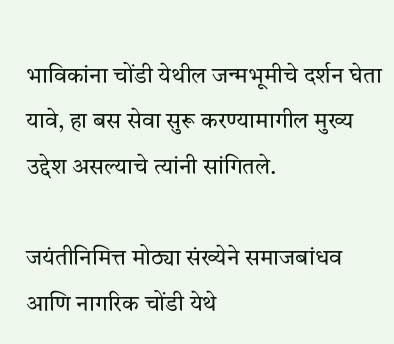भाविकांना चोंडी येथील जन्मभूमीचे दर्शन घेता यावे, हा बस सेवा सुरू करण्यामागील मुख्य उद्देश असल्याचे त्यांनी सांगितले.

जयंतीनिमित्त मोठ्या संख्येने समाजबांधव आणि नागरिक चोंडी येथे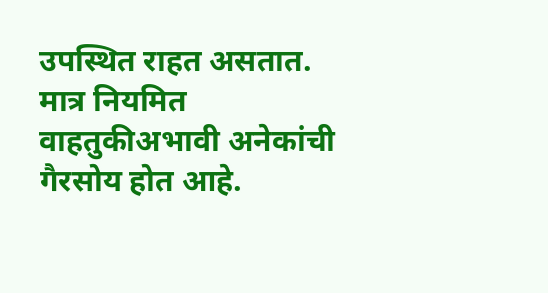उपस्थित राहत असतात. मात्र नियमित वाहतुकीअभावी अनेकांची गैरसोय होत आहे.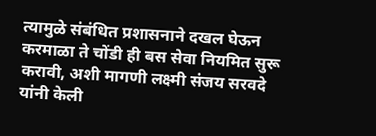त्यामुळे संबंधित प्रशासनाने दखल घेऊन करमाळा ते चोंडी ही बस सेवा नियमित सुरू करावी, अशी मागणी लक्ष्मी संजय सरवदे यांनी केली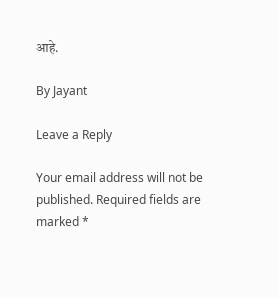आहे.

By Jayant

Leave a Reply

Your email address will not be published. Required fields are marked *